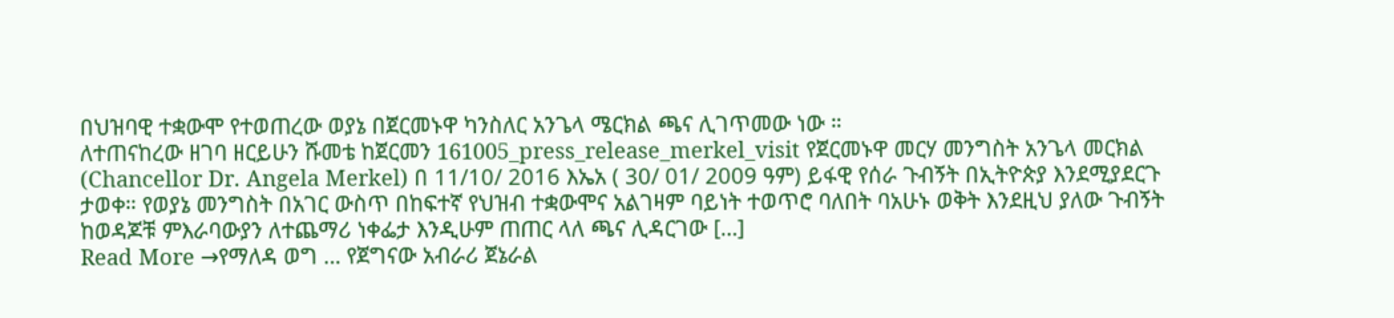በህዝባዊ ተቋውሞ የተወጠረው ወያኔ በጀርመኑዋ ካንስለር አንጌላ ሜርክል ጫና ሊገጥመው ነው ።
ለተጠናከረው ዘገባ ዘርይሁን ሹመቴ ከጀርመን 161005_press_release_merkel_visit የጀርመኑዋ መርሃ መንግስት አንጌላ መርክል (Chancellor Dr. Angela Merkel) በ 11/10/ 2016 እኤአ ( 30/ 01/ 2009 ዓም) ይፋዊ የሰራ ጉብኝት በኢትዮጵያ እንደሚያደርጉ ታወቀ። የወያኔ መንግስት በአገር ውስጥ በከፍተኛ የህዝብ ተቋውሞና አልገዛም ባይነት ተወጥሮ ባለበት ባአሁኑ ወቅት እንደዚህ ያለው ጉብኝት ከወዳጆቹ ምእራባውያን ለተጨማሪ ነቀፌታ እንዲሁም ጠጠር ላለ ጫና ሊዳርገው […]
Read More →የማለዳ ወግ … የጀግናው አብራሪ ጀኔራል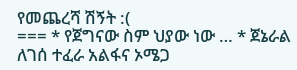የመጨረሻ ሽኝት :(
=== * የጀግናው ስም ህያው ነው … * ጀኔራል ለገሰ ተፈራ አልፋና ኦሜጋ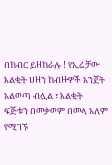በክብር ይዘከራሉ ! የኢሬቻው እልቂት ሀዘን ከብዙዎች አንጀት አልወጣ ብሏል ፣ እልቂት ፍጅቱን በመቃወም በመላ አለም የሚገኙ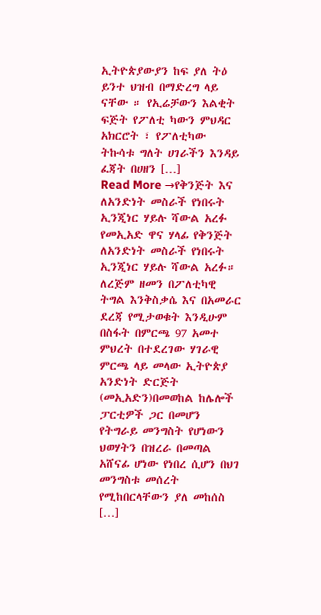ኢትዮጵያውያን ከፍ ያለ ትዕ ይንተ ህዝብ በማድረግ ላይ ናቸው ። የኢሬቻውን እልቂት ፍጅት የፖለቲ ካውን ምህዳር አክርሮት ፣ የፖለቲካው ትኩሳቱ ግለት ሀገራችን እንዳይ ፈጃት በሀዘን […]
Read More →የቅንጅት እና ለአንድነት መስራች የነበሩት ኢንጂነር ሃይሉ ሻውል አረፉ
የመኢአድ ዋና ሃላፊ የቅንጅት ለአንድነት መስራች የነበሩት ኢንጂነር ሃይሉ ሻውል አረፉ። ለረጅም ዘመን በፖለቲካዊ ትግል እንቅስቃሴ እና በአመራር ደረጃ የሚታወቁት እንዲሁም በስፋት በምርጫ 97 አመተ ምህረት በተደረገው ሃገራዊ ምርጫ ላይ መላው ኢትዮጵያ አንድነት ድርጅት (መኢአድን)በመወከል ከሌሎች ፓርቲዎች ጋር በመሆን የትግራይ መንግስት የሆነውን ህወሃትን በዝረራ በመጣል አሸናፊ ሆነው የነበረ ሲሆን በህገ መንግስቱ መሰረት የሚከበርላቸውን ያለ መከሰስ […]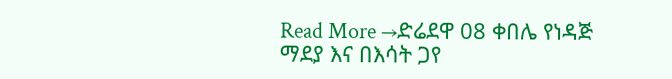Read More →ድሬደዋ 08 ቀበሌ የነዳጅ ማደያ እና በእሳት ጋየ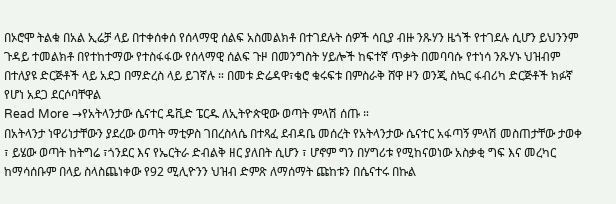በኦሮሞ ትልቁ በአል ኢሬቻ ላይ በተቀሰቀሰ የሰላማዊ ሰልፍ አስመልክቶ በተገደሉት ሰዎች ሳቢያ ብዙ ንጹሃን ዜጎች የተገደሉ ሲሆን ይህንንም ጉዳይ ተመልክቶ በየተከተማው የተስፋፋው የሰላማዊ ሰልፍ ጉዞ በመንግስት ሃይሎች ከፍተኛ ጥቃት በመባባሱ የተነሳ ንጹሃኑ ህዝብም በተለያዩ ድርጅቶች ላይ አደጋ በማድረስ ላይ ይገኛሉ ። በመቱ ድሬዳዋ፣ቄሮ ቁሩፍቱ በምስራቅ ሸዋ ዞን ወንጂ ስኳር ፋብሪካ ድርጅቶች ክፉኛ የሆነ አደጋ ደርሶባቸዋል
Read More →የአትላንታው ሴናተር ዴቪድ ፔርዱ ለኢትዮጵዊው ወጣት ምላሽ ሰጡ ።
በአትላንታ ነዋሪነታቸውን ያደረው ወጣት ማቲዎስ ገበረስላሴ በተጻፈ ደብዳቤ መሰረት የአትላንታው ሴናተር አፋጣኝ ምላሽ መስጠታቸው ታወቀ ፣ ይሄው ወጣት ከትግሬ ፣ጎንደር እና የኤርትራ ድብልቅ ዘር ያለበት ሲሆን ፣ ሆኖም ግን በሃግሪቱ የሚከናወነው አስቃቂ ግፍ እና መረካር ከማሳሰቡም በላይ ስላስጨነቀው የ92 ሚሊዮንን ህዝብ ድምጽ ለማሰማት ጩከቱን በሴናተሩ በኩል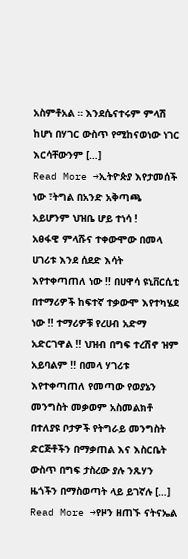አስምቶአል ። እንደሴናተሩም ምላሽ ከሆነ በሃገር ውስጥ የሚከናወነው ነገር እርሳቸውንም […]
Read More →ኢትዮጵያ እየታመሰች ነው ፣ትግል በአንድ አቅጣጫ አይሆንም ህዝቤ ሆይ ተነሳ !
አፀፋዊ ምላሹና ተቀውሞው በመላ ሀገሪቱ እንደ ሰደድ እሳት እየተቀጣጠለ ነው !! በሀዋሳ ዩኒቨርሲቲ በተማሪዎች ከፍተኛ ተቃውሞ እየተካሄደ ነው !! ተማሪዎቹ የረሀብ አድማ አድርገዋል !! ህዝብ በግፍ ተረሽኖ ዝም አይባልም !! በመላ ሃገሪቱ እየተቀጣጠለ የመጣው የወያኔን መንግስት መቃወም አስመልክቶ በተለያዩ ቦታዎች የትግራይ መንግስት ድርጅቶችን በማቃጠል እና እስርቤት ውስጥ በግፍ ታስረው ያሉ ንጹሃን ዜጎችን በማስወጣት ላይ ይገኛሉ […]
Read More →የዞን ዘጠኙ ናትናኤል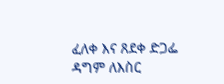ፈለቀ እና ጸደቀ ድጋፌ ዳግም ለእስር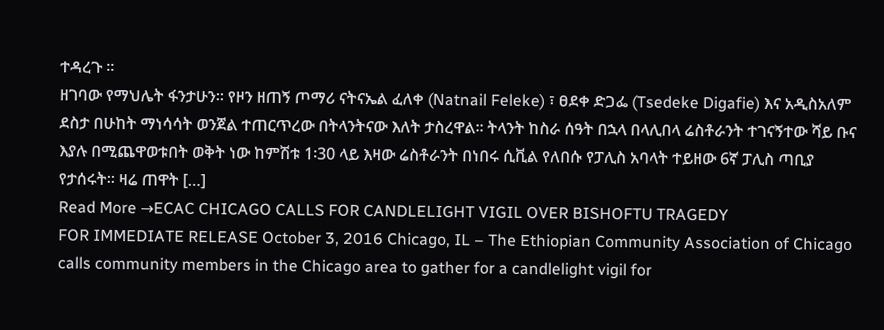ተዳረጉ ።
ዘገባው የማህሌት ፋንታሁን። የዞን ዘጠኝ ጦማሪ ናትናኤል ፈለቀ (Natnail Feleke) ፣ ፀደቀ ድጋፌ (Tsedeke Digafie) እና አዲስአለም ደስታ በሁከት ማነሳሳት ወንጀል ተጠርጥረው በትላንትናው እለት ታስረዋል፡፡ ትላንት ከስራ ሰዓት በኋላ በላሊበላ ሬስቶራንት ተገናኝተው ሻይ ቡና እያሉ በሚጨዋወቱበት ወቅት ነው ከምሽቱ 1፡30 ላይ እዛው ሬስቶራንት በነበሩ ሲቪል የለበሱ የፓሊስ አባላት ተይዘው 6ኛ ፓሊስ ጣቢያ የታሰሩት፡፡ ዛሬ ጠዋት […]
Read More →ECAC CHICAGO CALLS FOR CANDLELIGHT VIGIL OVER BISHOFTU TRAGEDY
FOR IMMEDIATE RELEASE October 3, 2016 Chicago, IL – The Ethiopian Community Association of Chicago calls community members in the Chicago area to gather for a candlelight vigil for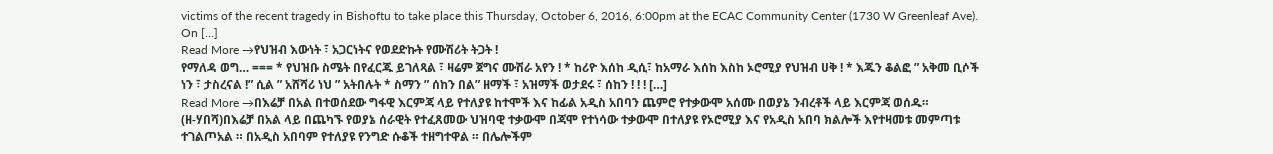victims of the recent tragedy in Bishoftu to take place this Thursday, October 6, 2016, 6:00pm at the ECAC Community Center (1730 W Greenleaf Ave). On […]
Read More →የህዝብ እውነት ፣ አጋርነትና የወደድኩት የሙሽሪት ትጋት !
የማለዳ ወግ… === * የህዝቡ ስሜት በየፈርጁ ይገለጻል ፣ ዛሬም ጀግና ሙሽራ አየን ! * ከሪዮ እሰከ ዲሲ፣ ከአማራ እሰከ እስከ ኦሮሚያ የህዝብ ሀቅ ! * እጁን ቆልፎ ” አቅመ ቢሶች ነን ፣ ታስረናል !” ሲል ” አሸሻሪ ነህ ” አትበሉት * ስማን ” ሰከን በል” ዘማች ፣ አዝማች ወታደሩ ፣ ሰከን ! ! ! […]
Read More →በእሬቻ በአል በተወሰደው ግፋዊ እርምጃ ላይ የተለያዩ ከተሞች እና ከፊል አዲስ አበባን ጨምሮ የተቃውሞ አሰሙ በወያኔ ንብረቶች ላይ እርምጃ ወሰዱ።
(ዘ-ሃበሻ)በእሬቻ በአል ላይ በጨካኙ የወያኔ ሰራዊት የተፈጸመው ህዝባዊ ተቃውሞ በጃሞ የተነሳው ተቃውሞ በተለያዩ የኦሮሚያ እና የአዲስ አበባ ክልሎች እየተዛመቱ መምጣቱ ተገልጦአል ። በአዲስ አበባም የተለያዩ የንግድ ሱቆች ተዘግተዋል ። በሌሎችም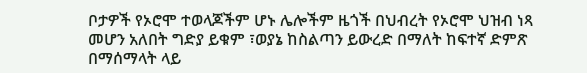ቦታዎች የኦሮሞ ተወላጆችም ሆኑ ሌሎችም ዜጎች በህብረት የኦሮሞ ህዝብ ነጻ መሆን አለበት ግድያ ይቁም ፣ወያኔ ከስልጣን ይውረድ በማለት ከፍተኛ ድምጽ በማሰማላት ላይ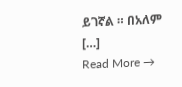ይገኛል ። በአለም […]
Read More →